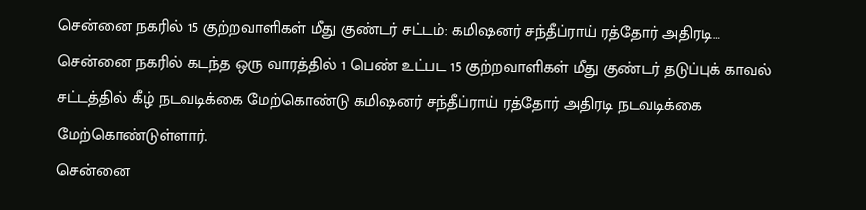சென்னை நகரில் 15 குற்றவாளிகள் மீது குண்டர் சட்டம்: கமிஷனர் சந்தீப்ராய் ரத்தோர் அதிரடி…
சென்னை நகரில் கடந்த ஒரு வாரத்தில் 1 பெண் உட்பட 15 குற்றவாளிகள் மீது குண்டர் தடுப்புக் காவல் சட்டத்தில் கீழ் நடவடிக்கை மேற்கொண்டு கமிஷனர் சந்தீப்ராய் ரத்தோர் அதிரடி நடவடிக்கை மேற்கொண்டுள்ளார்.
சென்னை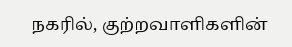நகரில், குற்றவாளிகளின்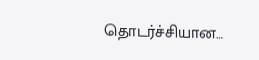தொடர்ச்சியான…